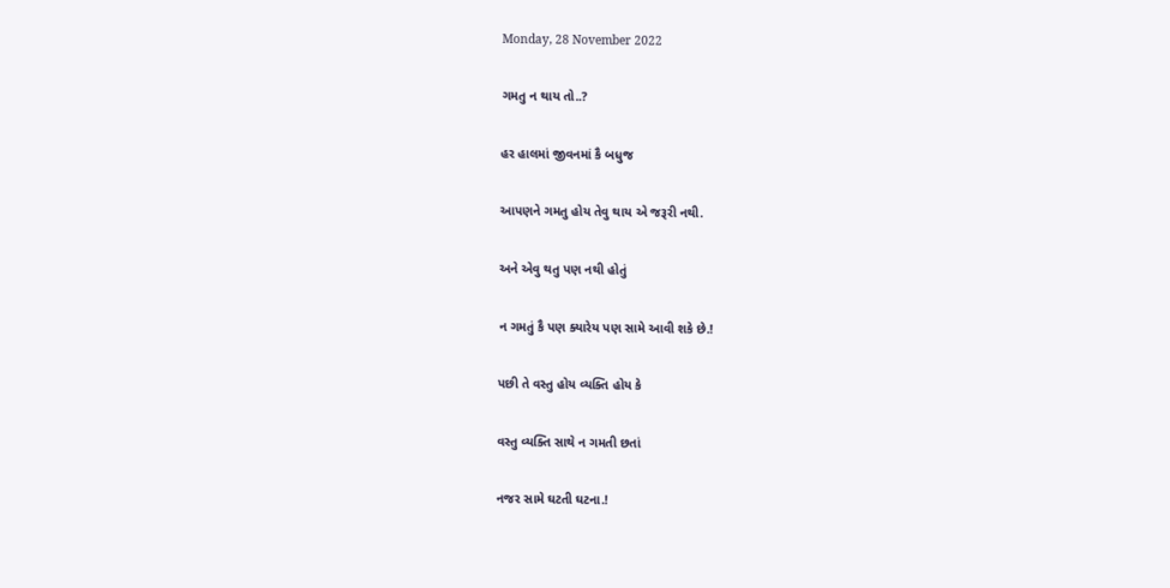Monday, 28 November 2022

ગમતુ ન થાય તો..?

હર હાલમાં જીવનમાં કૈ બધુજ

આપણને ગમતુ હોય તેવુ થાય એ જરૂરી નથી.

અને એવુ થતુ પણ નથી હોતું

ન ગમતું કૈ પણ ક્યારેય પણ સામે આવી શકે છે.!

પછી તે વસ્તુ હોય વ્યક્તિ હોય કે

વસ્તુ વ્યક્તિ સાથે ન ગમતી છતાં

નજર સામે ઘટતી ઘટના.!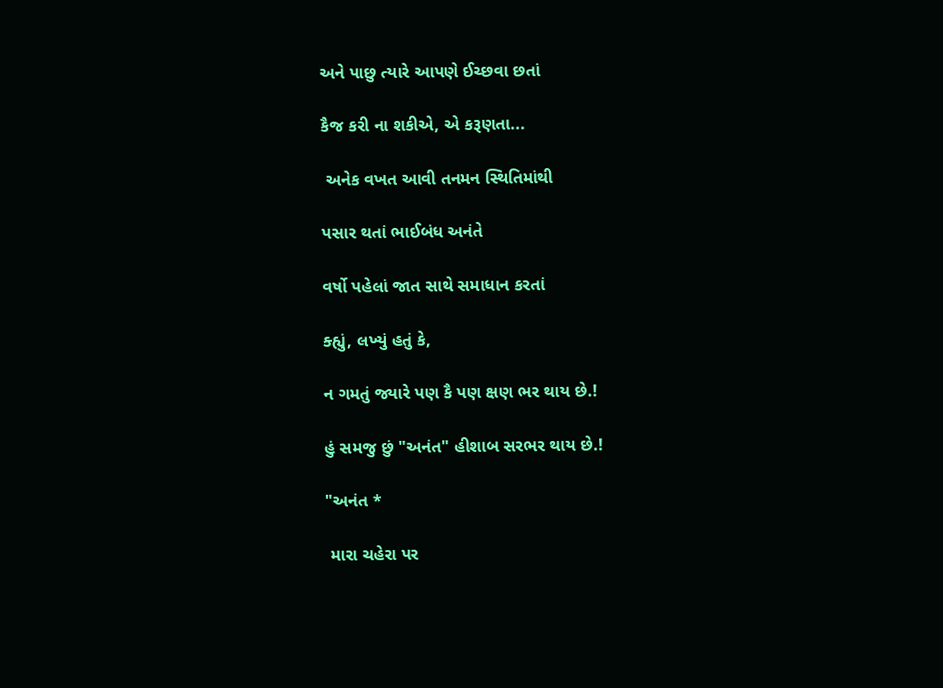અને પાછુ ત્યારે આપણે ઈચ્છવા છતાં

કૈજ કરી ના શકીએ, એ કરૂણતા...

 અનેક વખત આવી તનમન સ્થિતિમાંથી

પસાર થતાં ભાઈબંધ અનંતે

વર્ષો પહેલાં જાત સાથે સમાધાન કરતાં

ક્હ્યું, લખ્યું હતું કે,

ન ગમતું જ્યારે પણ કૈ પણ ક્ષણ ભર થાય છે.!

હું સમજુ છું "અનંત" હીશાબ સરભર થાય છે.!

"અનંત *

 મારા ચહેરા પર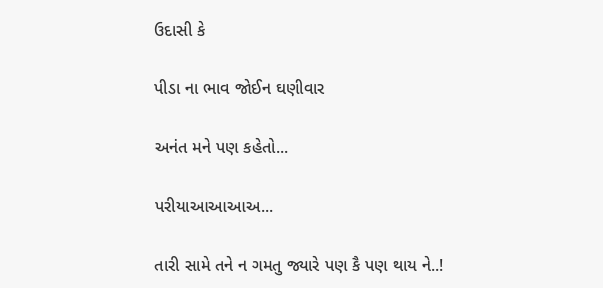ઉદાસી કે

પીડા ના ભાવ જોઈન ઘણીવાર

અનંત મને પણ કહેતો...

પરીયાઆઆઆઅ...

તારી સામે તને ન ગમતુ જ્યારે પણ કૈ પણ થાય ને..!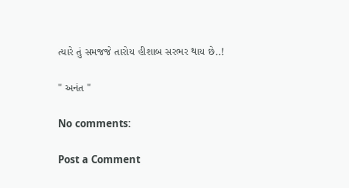ત્યારે તું સમજજે તારોય હીશાબ સરભર થાય છે..!

" અનંત "

No comments:

Post a Comment